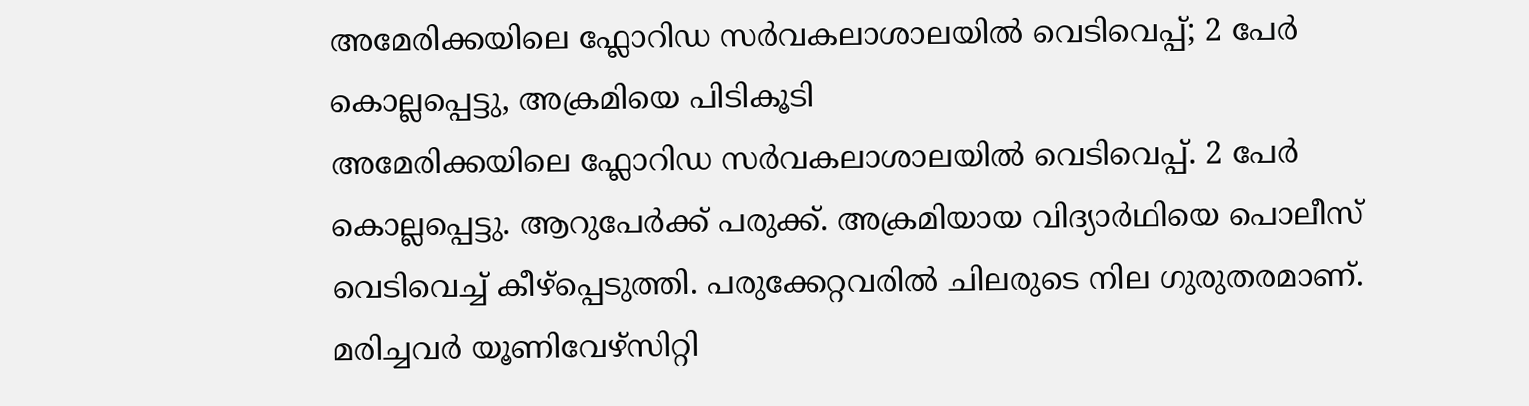അമേരിക്കയിലെ ഫ്ലോറിഡ സർവകലാശാലയിൽ വെടിവെപ്പ്; 2 പേർ കൊല്ലപ്പെട്ടു, അക്രമിയെ പിടികൂടി
അമേരിക്കയിലെ ഫ്ലോറിഡ സർവകലാശാലയിൽ വെടിവെപ്പ്. 2 പേർ കൊല്ലപ്പെട്ടു. ആറുപേർക്ക് പരുക്ക്. അക്രമിയായ വിദ്യാർഥിയെ പൊലീസ് വെടിവെച്ച് കീഴ്പ്പെടുത്തി. പരുക്കേറ്റവരിൽ ചിലരുടെ നില ഗുരുതരമാണ്. മരിച്ചവർ യൂണിവേഴ്സിറ്റി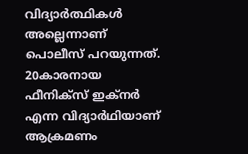വിദ്യാർത്ഥികൾ അല്ലെന്നാണ് പൊലീസ് പറയുന്നത്.
20കാരനായ ഫീനിക്സ് ഇക്നർ എന്ന വിദ്യാർഥിയാണ് ആക്രമണം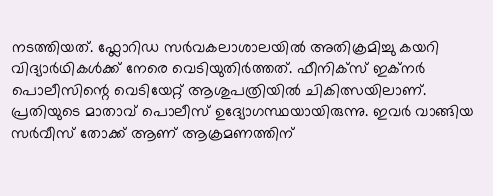നടത്തിയത്. ഫ്ലോറിഡ സർവകലാശാലയിൽ അതിക്രമിച്ചു കയറി വിദ്യാർഥികൾക്ക് നേരെ വെടിയുതിർത്തത്. ഫീനിക്സ് ഇക്നർ പൊലീസിന്റെ വെടിയേറ്റ് ആശുപത്രിയിൽ ചികിത്സയിലാണ്. പ്രതിയുടെ മാതാവ് പൊലീസ് ഉദ്യോഗസ്ഥയായിരുന്നു. ഇവർ വാങ്ങിയ സർവീസ് തോക്ക് ആണ് ആക്രമണത്തിന്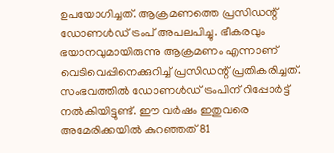ഉപയോഗിച്ചത്. ആക്രമണത്തെ പ്രസിഡന്റ് ഡോണൾഡ് ട്രംപ് അപലപിച്ചു. ഭീകരവും ഭയാനവുമായിരുന്നു ആക്രമണം എന്നാണ് വെടിവെപ്പിനെക്കുറിച്ച് പ്രസിഡന്റ് പ്രതികരിച്ചത്.
സംഭവത്തിൽ ഡോണൾഡ് ട്രംപിന് റിപ്പോർട്ട് നൽകിയിട്ടുണ്ട്. ഈ വർഷം ഇതുവരെ അമേരിക്കയിൽ കുറഞ്ഞത് 81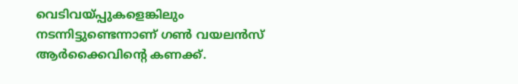വെടിവയ്പ്പുകളെങ്കിലും നടന്നിട്ടുണ്ടെന്നാണ് ഗൺ വയലൻസ് ആർക്കൈവിന്റെ കണക്ക്.